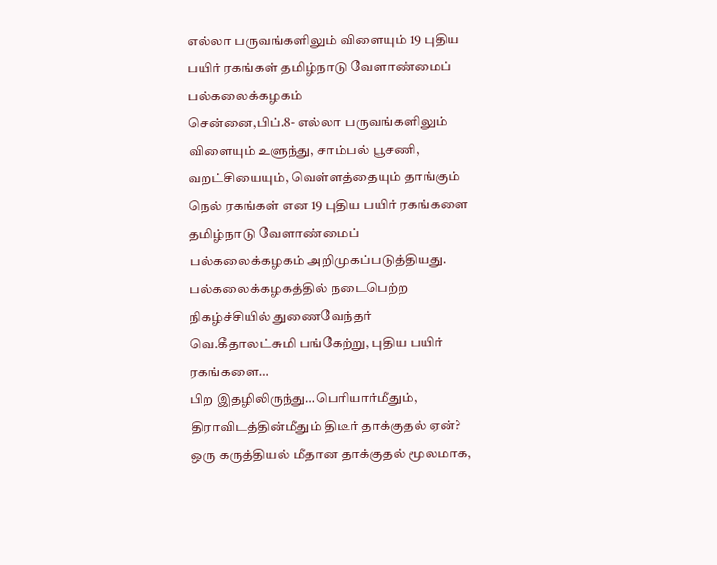எல்லா பருவங்களிலும் விளையும் 19 புதிய பயிர் ரகங்கள் தமிழ்நாடு வேளாண்மைப் பல்கலைக்கழகம்
சென்னை,பிப்.8- எல்லா பருவங்களிலும் விளையும் உளுந்து, சாம்பல் பூசணி, வறட்சியையும், வெள்ளத்தையும் தாங்கும் நெல் ரகங்கள் என 19 புதிய பயிர் ரகங்களை தமிழ்நாடு வேளாண்மைப் பல்கலைக்கழகம் அறிமுகப்படுத்தியது. பல்கலைக்கழகத்தில் நடைபெற்ற நிகழ்ச்சியில் துணைவேந்தர் வெ.கீதாலட்சுமி பங்கேற்று, புதிய பயிர் ரகங்களை…
பிற இதழிலிருந்து…பெரியார்மீதும், திராவிடத்தின்மீதும் திடீர் தாக்குதல் ஏன்?
ஒரு கருத்தியல் மீதான தாக்குதல் மூலமாக,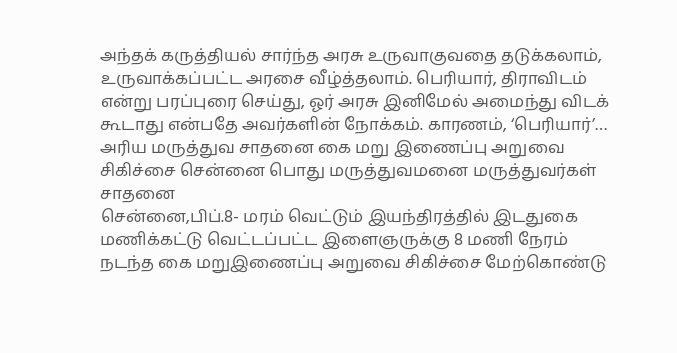அந்தக் கருத்தியல் சார்ந்த அரசு உருவாகுவதை தடுக்கலாம், உருவாக்கப்பட்ட அரசை வீழ்த்தலாம். பெரியார், திராவிடம் என்று பரப்புரை செய்து, ஓர் அரசு இனிமேல் அமைந்து விடக் கூடாது என்பதே அவர்களின் நோக்கம். காரணம், ‘பெரியார்’…
அரிய மருத்துவ சாதனை கை மறு இணைப்பு அறுவை சிகிச்சை சென்னை பொது மருத்துவமனை மருத்துவர்கள் சாதனை
சென்னை,பிப்.8- மரம் வெட்டும் இயந்திரத்தில் இடதுகை மணிக்கட்டு வெட்டப்பட்ட இளைஞருக்கு 8 மணி நேரம் நடந்த கை மறுஇணைப்பு அறுவை சிகிச்சை மேற்கொண்டு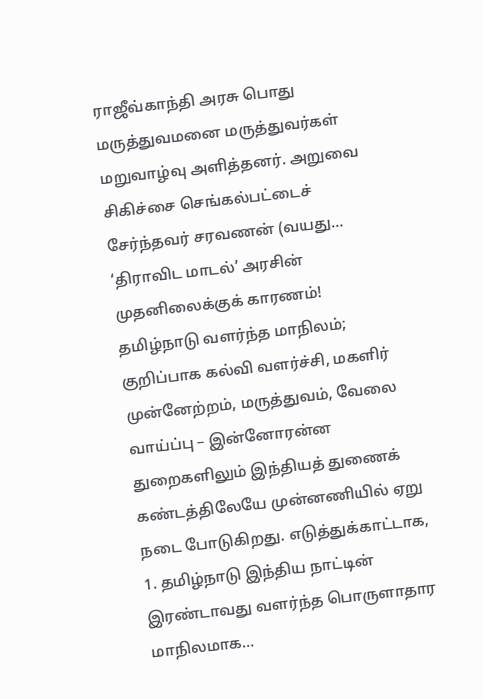ராஜீவ்காந்தி அரசு பொது மருத்துவமனை மருத்துவர்கள் மறுவாழ்வு அளித்தனர். அறுவை சிகிச்சை செங்கல்பட்டைச் சேர்ந்தவர் சரவணன் (வயது…
‘திராவிட மாடல்’ அரசின் முதனிலைக்குக் காரணம்!
தமிழ்நாடு வளர்ந்த மாநிலம்; குறிப்பாக கல்வி வளர்ச்சி, மகளிர் முன்னேற்றம், மருத்துவம், வேலை வாய்ப்பு – இன்னோரன்ன துறைகளிலும் இந்தியத் துணைக் கண்டத்திலேயே முன்னணியில் ஏறு நடை போடுகிறது. எடுத்துக்காட்டாக, 1. தமிழ்நாடு இந்திய நாட்டின் இரண்டாவது வளர்ந்த பொருளாதார மாநிலமாக…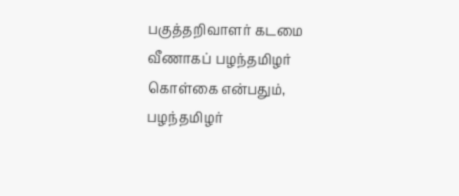பகுத்தறிவாளர் கடமை
வீணாகப் பழந்தமிழர் கொள்கை என்பதும், பழந்தமிழர்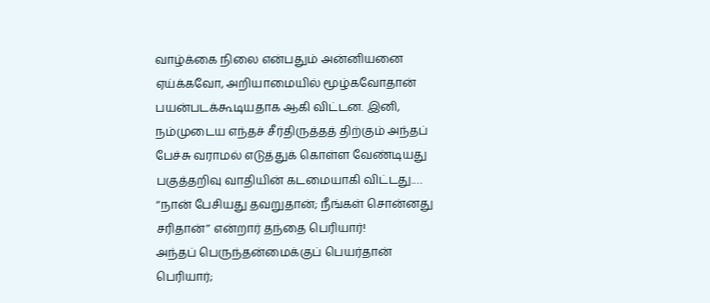வாழ்க்கை நிலை என்பதும் அன்னியனை ஏய்க்கவோ, அறியாமையில் மூழ்கவோதான் பயன்படக்கூடியதாக ஆகி விட்டன. இனி, நம்முடைய எந்தச் சீர்திருத்தத் திற்கும் அந்தப் பேச்சு வராமல் எடுத்துக் கொள்ள வேண்டியது பகுத்தறிவு வாதியின் கடமையாகி விட்டது.…
‘‘நான் பேசியது தவறுதான்; நீங்கள் சொன்னது சரிதான்’’ என்றார் தந்தை பெரியார்!
அந்தப் பெருந்தன்மைக்குப் பெயர்தான் பெரியார்;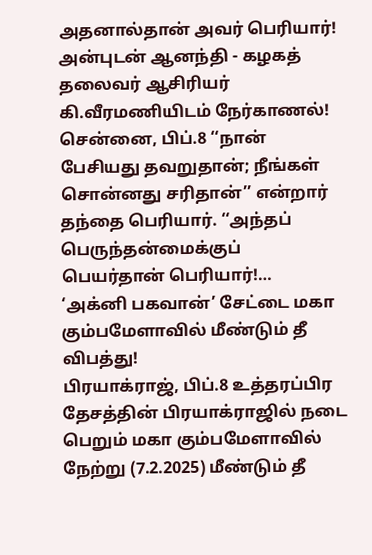அதனால்தான் அவர் பெரியார்! அன்புடன் ஆனந்தி - கழகத் தலைவர் ஆசிரியர் கி.வீரமணியிடம் நேர்காணல்! சென்னை, பிப்.8 ‘‘நான் பேசியது தவறுதான்; நீங்கள் சொன்னது சரிதான்’’ என்றார் தந்தை பெரியார். ‘‘அந்தப் பெருந்தன்மைக்குப் பெயர்தான் பெரியார்!…
‘அக்னி பகவான்’ சேட்டை மகா கும்பமேளாவில் மீண்டும் தீ விபத்து!
பிரயாக்ராஜ், பிப்.8 உத்தரப்பிர தேசத்தின் பிரயாக்ராஜில் நடை பெறும் மகா கும்பமேளாவில் நேற்று (7.2.2025) மீண்டும் தீ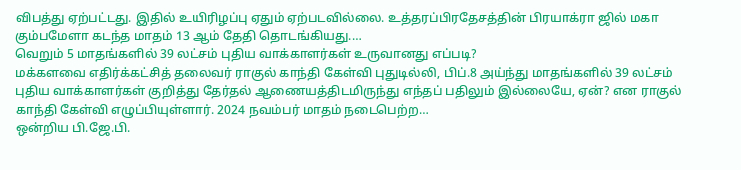விபத்து ஏற்பட்டது. இதில் உயிரிழப்பு ஏதும் ஏற்படவில்லை. உத்தரப்பிரதேசத்தின் பிரயாக்ரா ஜில் மகா கும்பமேளா கடந்த மாதம் 13 ஆம் தேதி தொடங்கியது.…
வெறும் 5 மாதங்களில் 39 லட்சம் புதிய வாக்காளர்கள் உருவானது எப்படி?
மக்களவை எதிர்க்கட்சித் தலைவர் ராகுல் காந்தி கேள்வி புதுடில்லி, பிப்.8 அய்ந்து மாதங்களில் 39 லட்சம் புதிய வாக்காளர்கள் குறித்து தேர்தல் ஆணையத்திடமிருந்து எந்தப் பதிலும் இல்லையே, ஏன்? என ராகுல் காந்தி கேள்வி எழுப்பியுள்ளார். 2024 நவம்பர் மாதம் நடைபெற்ற…
ஒன்றிய பி.ஜே.பி.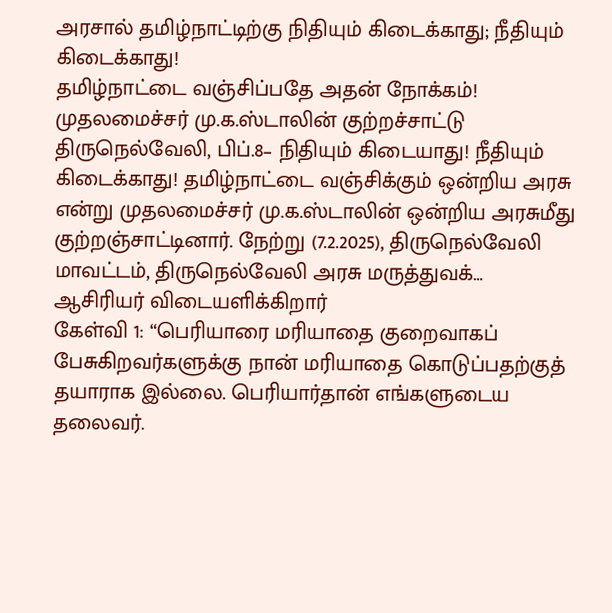அரசால் தமிழ்நாட்டிற்கு நிதியும் கிடைக்காது; நீதியும் கிடைக்காது!
தமிழ்நாட்டை வஞ்சிப்பதே அதன் நோக்கம்! முதலமைச்சர் மு.க.ஸ்டாலின் குற்றச்சாட்டு திருநெல்வேலி, பிப்.8– நிதியும் கிடையாது! நீதியும் கிடைக்காது! தமிழ்நாட்டை வஞ்சிக்கும் ஒன்றிய அரசு என்று முதலமைச்சர் மு.க.ஸ்டாலின் ஒன்றிய அரசுமீது குற்றஞ்சாட்டினார். நேற்று (7.2.2025), திருநெல்வேலி மாவட்டம், திருநெல்வேலி அரசு மருத்துவக்…
ஆசிரியர் விடையளிக்கிறார்
கேள்வி 1: “பெரியாரை மரியாதை குறைவாகப் பேசுகிறவர்களுக்கு நான் மரியாதை கொடுப்பதற்குத் தயாராக இல்லை. பெரியார்தான் எங்களுடைய தலைவர்.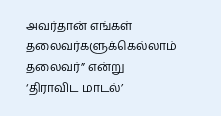அவர்தான் எங்கள் தலைவர்களுக்கெல்லாம் தலைவர்” என்று ‘திராவிட மாடல்’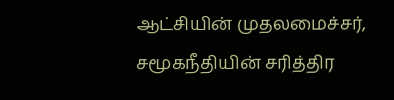ஆட்சியின் முதலமைச்சர், சமூகநீதியின் சரித்திர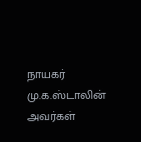நாயகர் மு.க.ஸ்டாலின் அவர்கள்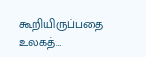கூறியிருப்பதை உலகத்…